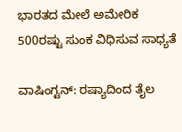ಭಾರತದ ಮೇಲೆ ಅಮೇರಿಕ 500ರಷ್ಟು ಸುಂಕ ವಿಧಿಸುವ ಸಾಧ್ಯತೆ

ವಾಷಿಂಗ್ಟನ್‌: ರಷ್ಯಾದಿಂದ ತೈಲ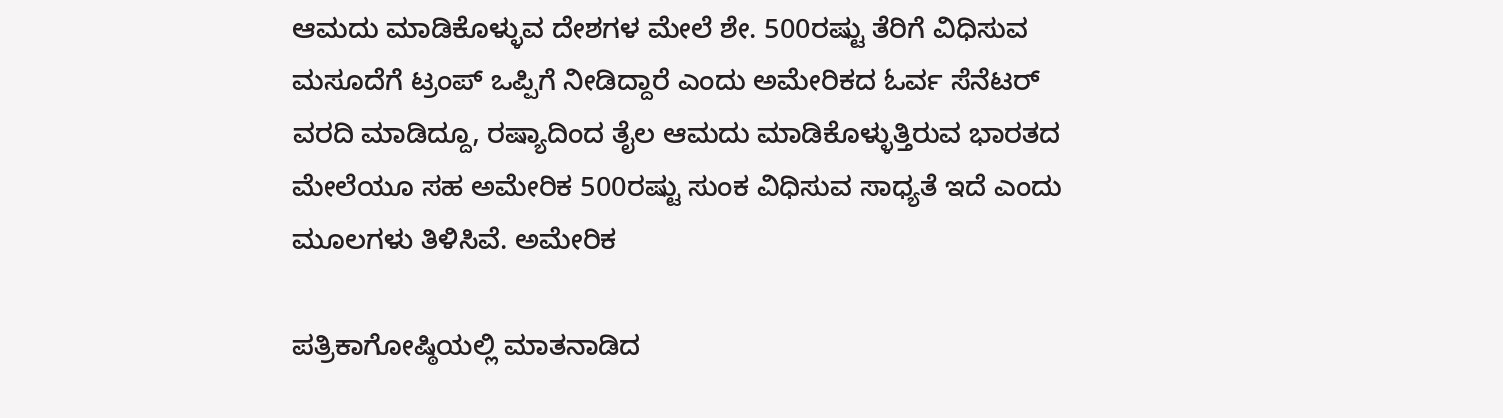ಆಮದು ಮಾಡಿಕೊಳ್ಳುವ ದೇಶಗಳ ಮೇಲೆ ಶೇ. 500ರಷ್ಟು ತೆರಿಗೆ ವಿಧಿಸುವ ಮಸೂದೆಗೆ ಟ್ರಂಪ್‌ ಒಪ್ಪಿಗೆ ನೀಡಿದ್ದಾರೆ ಎಂದು ಅಮೇರಿಕದ ಓರ್ವ ಸೆನೆಟರ್‌ ವರದಿ ಮಾಡಿದ್ದೂ, ರಷ್ಯಾದಿಂದ ತೈಲ ಆಮದು ಮಾಡಿಕೊಳ್ಳುತ್ತಿರುವ ಭಾರತದ ಮೇಲೆಯೂ ಸಹ ಅಮೇರಿಕ 500ರಷ್ಟು ಸುಂಕ ವಿಧಿಸುವ ಸಾಧ್ಯತೆ ಇದೆ ಎಂದು ಮೂಲಗಳು ತಿಳಿಸಿವೆ. ಅಮೇರಿಕ

ಪತ್ರಿಕಾಗೋಷ್ಠಿಯಲ್ಲಿ ಮಾತನಾಡಿದ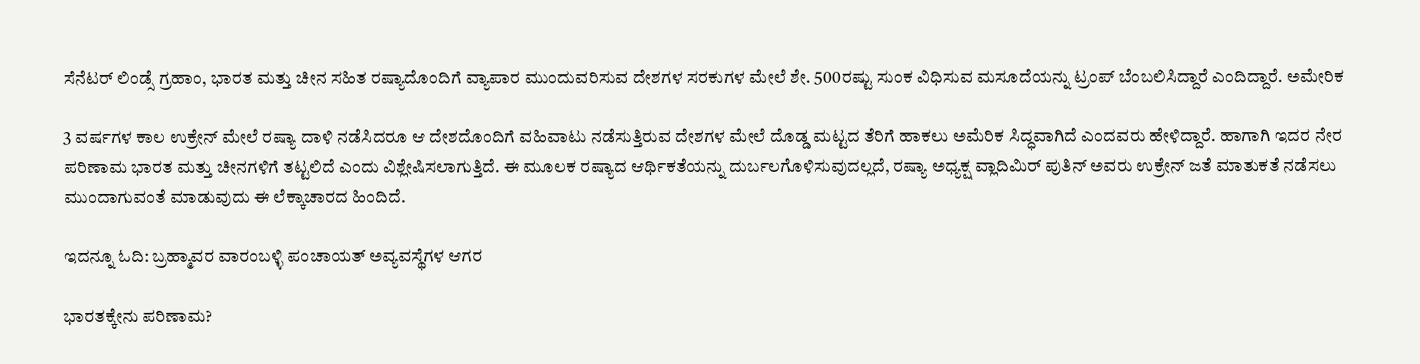ಸೆನೆಟರ್‌ ಲಿಂಡ್ಸೆ ಗ್ರಹಾಂ, ಭಾರತ ಮತ್ತು ಚೀನ ಸಹಿತ ರಷ್ಯಾದೊಂದಿಗೆ ವ್ಯಾಪಾರ ಮುಂದುವರಿಸುವ ದೇಶಗಳ ಸರಕುಗಳ ಮೇಲೆ ಶೇ. 500ರಷ್ಟು ಸುಂಕ ವಿಧಿಸುವ ಮಸೂದೆಯನ್ನು ಟ್ರಂಪ್‌ ಬೆಂಬಲಿಸಿದ್ದಾರೆ ಎಂದಿದ್ದಾರೆ. ಅಮೇರಿಕ

3 ವರ್ಷಗಳ ಕಾಲ ಉಕ್ರೇನ್‌ ಮೇಲೆ ರಷ್ಯಾ ದಾಳಿ ನಡೆಸಿದರೂ ಆ ದೇಶದೊಂದಿಗೆ ವಹಿವಾಟು ನಡೆಸುತ್ತಿರುವ ದೇಶಗಳ ಮೇಲೆ ದೊಡ್ಡ ಮಟ್ಟದ ತೆರಿಗೆ ಹಾಕಲು ಅಮೆರಿಕ ಸಿದ್ಧವಾಗಿದೆ ಎಂದವರು ಹೇಳಿದ್ದಾರೆ. ಹಾಗಾಗಿ ಇದರ ನೇರ ಪರಿಣಾಮ ಭಾರತ ಮತ್ತು ಚೀನಗಳಿಗೆ ತಟ್ಟಲಿದೆ ಎಂದು ವಿಶ್ಲೇಷಿಸಲಾಗುತ್ತಿದೆ. ಈ ಮೂಲಕ ರಷ್ಯಾದ ಆರ್ಥಿಕತೆಯನ್ನು ದುರ್ಬಲಗೊಳಿಸುವುದಲ್ಲದೆ, ರಷ್ಯಾ ಅಧ್ಯಕ್ಷ ವ್ಲಾದಿಮಿರ್‌ ಪುತಿನ್‌ ಅವರು ಉಕ್ರೇನ್‌ ಜತೆ ಮಾತುಕತೆ ನಡೆಸಲು ಮುಂದಾಗುವಂತೆ ಮಾಡುವುದು ಈ ಲೆಕ್ಕಾಚಾರದ ಹಿಂದಿದೆ.

ಇದನ್ನೂ ಓದಿ: ಬ್ರಹ್ಮಾವರ ವಾರಂಬಳ್ಳಿ ಪಂಚಾಯತ್ ಅವ್ಯವಸ್ಥೆಗಳ ಆಗರ

ಭಾರತಕ್ಕೇನು ಪರಿಣಾಮ?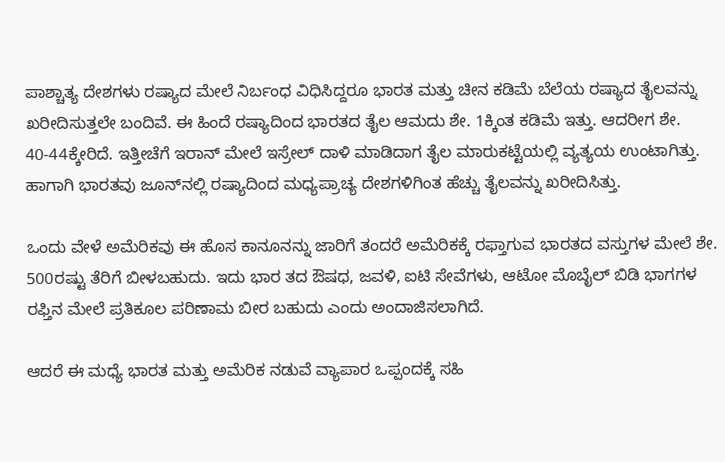ಪಾಶ್ಚಾತ್ಯ ದೇಶಗಳು ರಷ್ಯಾದ ಮೇಲೆ ನಿರ್ಬಂಧ ವಿಧಿಸಿದ್ದರೂ ಭಾರತ ಮತ್ತು ಚೀನ ಕಡಿಮೆ ಬೆಲೆಯ ರಷ್ಯಾದ ತೈಲವನ್ನು ಖರೀದಿಸುತ್ತಲೇ ಬಂದಿವೆ. ಈ ಹಿಂದೆ ರಷ್ಯಾದಿಂದ ಭಾರತದ ತೈಲ ಆಮದು ಶೇ. 1ಕ್ಕಿಂತ ಕಡಿಮೆ ಇತ್ತು. ಆದರೀಗ ಶೇ. 40-44ಕ್ಕೇರಿದೆ. ಇತ್ತೀಚೆಗೆ ಇರಾನ್‌ ಮೇಲೆ ಇಸ್ರೇಲ್‌ ದಾಳಿ ಮಾಡಿದಾಗ ತೈಲ ಮಾರುಕಟ್ಟೆಯಲ್ಲಿ ವ್ಯತ್ಯಯ ಉಂಟಾಗಿತ್ತು. ಹಾಗಾಗಿ ಭಾರತವು ಜೂನ್‌ನಲ್ಲಿ ರಷ್ಯಾದಿಂದ ಮಧ್ಯಪ್ರಾಚ್ಯ ದೇಶಗಳಿಗಿಂತ ಹೆಚ್ಚು ತೈಲವನ್ನು ಖರೀದಿಸಿತ್ತು.

ಒಂದು ವೇಳೆ ಅಮೆರಿಕವು ಈ ಹೊಸ ಕಾನೂನನ್ನು ಜಾರಿಗೆ ತಂದರೆ ಅಮೆರಿಕಕ್ಕೆ ರಫ್ತಾಗುವ ಭಾರತದ ವಸ್ತುಗಳ ಮೇಲೆ ಶೇ. 500ರಷ್ಟು ತೆರಿಗೆ ಬೀಳಬಹುದು. ಇದು ಭಾರ ತದ ಔಷಧ, ಜವಳಿ, ಐಟಿ ಸೇವೆಗಳು, ಆಟೋ ಮೊಬೈಲ್‌ ಬಿಡಿ ಭಾಗಗಳ ರಫ್ತಿನ ಮೇಲೆ ಪ್ರತಿಕೂಲ ಪರಿಣಾಮ ಬೀರ ಬಹುದು ಎಂದು ಅಂದಾಜಿಸಲಾಗಿದೆ.

ಆದರೆ ಈ ಮಧ್ಯೆ ಭಾರತ ಮತ್ತು ಅಮೆರಿಕ ನಡುವೆ ವ್ಯಾಪಾರ ಒಪ್ಪಂದಕ್ಕೆ ಸಹಿ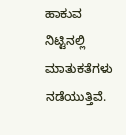ಹಾಕುವ ನಿಟ್ಟಿನಲ್ಲಿ ಮಾತುಕತೆಗಳು ನಡೆಯುತ್ತಿವೆ.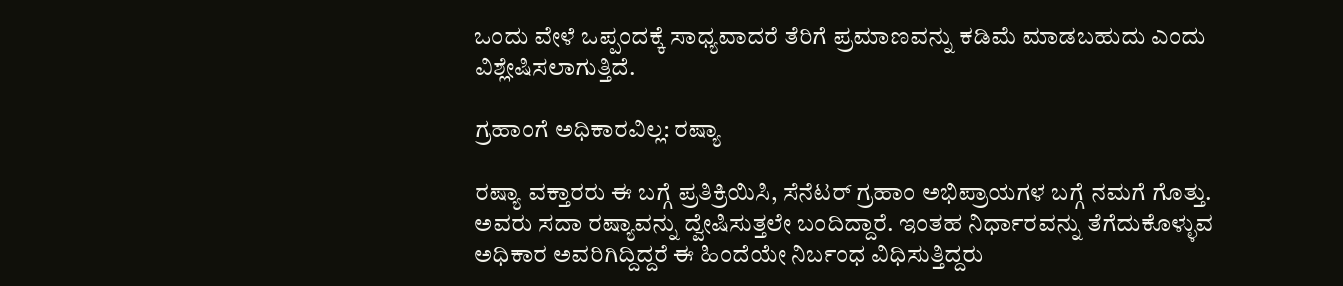ಒಂದು ವೇಳೆ ಒಪ್ಪಂದಕ್ಕೆ ಸಾಧ್ಯವಾದರೆ ತೆರಿಗೆ ಪ್ರಮಾಣವನ್ನು ಕಡಿಮೆ ಮಾಡಬಹುದು ಎಂದು ವಿಶ್ಲೇಷಿಸಲಾಗುತ್ತಿದೆ.

ಗ್ರಹಾಂಗೆ ಅಧಿಕಾರವಿಲ್ಲ: ರಷ್ಯಾ

ರಷ್ಯಾ ವಕ್ತಾರರು ಈ ಬಗ್ಗೆ ಪ್ರತಿಕ್ರಿಯಿಸಿ, ಸೆನೆಟರ್‌ ಗ್ರಹಾಂ ಅಭಿಪ್ರಾಯಗಳ ಬಗ್ಗೆ ನಮಗೆ ಗೊತ್ತು. ಅವರು ಸದಾ ರಷ್ಯಾವನ್ನು ದ್ವೇಷಿಸುತ್ತಲೇ ಬಂದಿದ್ದಾರೆ. ಇಂತಹ ನಿರ್ಧಾರವನ್ನು ತೆಗೆದುಕೊಳ್ಳುವ ಅಧಿಕಾರ ಅವರಿಗಿದ್ದಿದ್ದರೆ ಈ ಹಿಂದೆಯೇ ನಿರ್ಬಂಧ ವಿಧಿಸುತ್ತಿದ್ದರು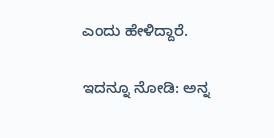ಎಂದು ಹೇಳಿದ್ದಾರೆ.

ಇದನ್ನೂ ನೋಡಿ: ಅನ್ನ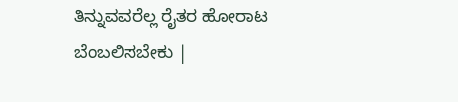ತಿನ್ನುವವರೆಲ್ಲ ರೈತರ ಹೋರಾಟ ಬೆಂಬಲಿಸಬೇಕು |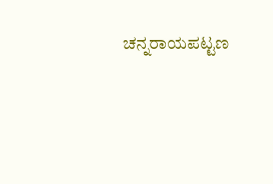ಚನ್ನರಾಯಪಟ್ಟಣ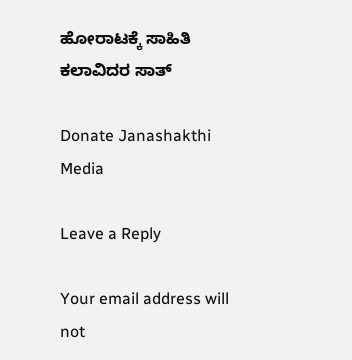ಹೋರಾಟಕ್ಕೆ ಸಾಹಿತಿ ಕಲಾವಿದರ ಸಾತ್

Donate Janashakthi Media

Leave a Reply

Your email address will not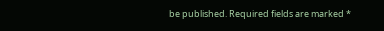be published. Required fields are marked *